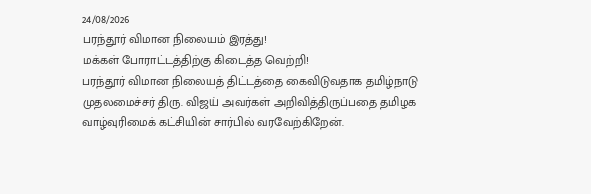24/08/2026
பரந்தூர் விமான நிலையம் இரத்து!
மக்கள் போராட்டத்திற்கு கிடைத்த வெற்றி!
பரந்தூர் விமான நிலையத் திட்டத்தை கைவிடுவதாக தமிழ்நாடு முதலமைச்சர் திரு. விஜய் அவர்கள் அறிவித்திருப்பதை தமிழக வாழ்வுரிமைக் கட்சியின் சார்பில் வரவேற்கிறேன்.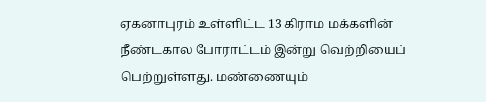ஏகனாபுரம் உள்ளிட்ட 13 கிராம மக்களின் நீண்டகால போராட்டம் இன்று வெற்றியைப் பெற்றுள்ளது. மண்ணையும்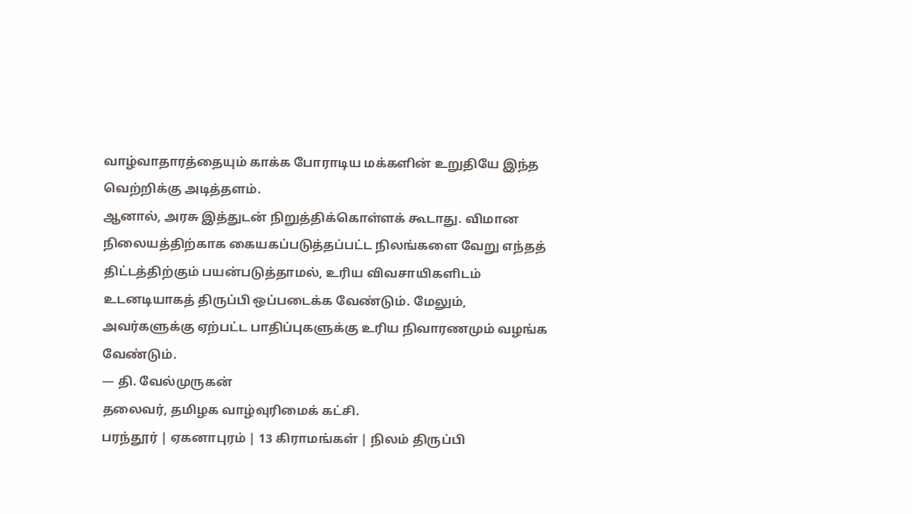வாழ்வாதாரத்தையும் காக்க போராடிய மக்களின் உறுதியே இந்த வெற்றிக்கு அடித்தளம்.
ஆனால், அரசு இத்துடன் நிறுத்திக்கொள்ளக் கூடாது. விமான நிலையத்திற்காக கையகப்படுத்தப்பட்ட நிலங்களை வேறு எந்தத் திட்டத்திற்கும் பயன்படுத்தாமல், உரிய விவசாயிகளிடம் உடனடியாகத் திருப்பி ஒப்படைக்க வேண்டும். மேலும், அவர்களுக்கு ஏற்பட்ட பாதிப்புகளுக்கு உரிய நிவாரணமும் வழங்க வேண்டும்.
— தி. வேல்முருகன்
தலைவர், தமிழக வாழ்வுரிமைக் கட்சி.
பரந்தூர் | ஏகனாபுரம் | 13 கிராமங்கள் | நிலம் திருப்பி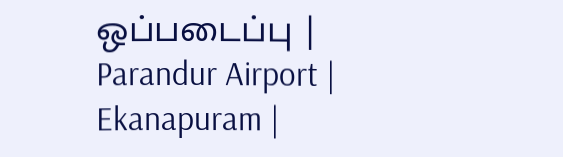ஒப்படைப்பு | Parandur Airport | Ekanapuram |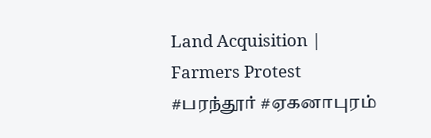Land Acquisition | Farmers Protest
#பரந்தூர் #ஏகனாபுரம்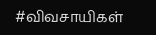#விவசாயிகள்